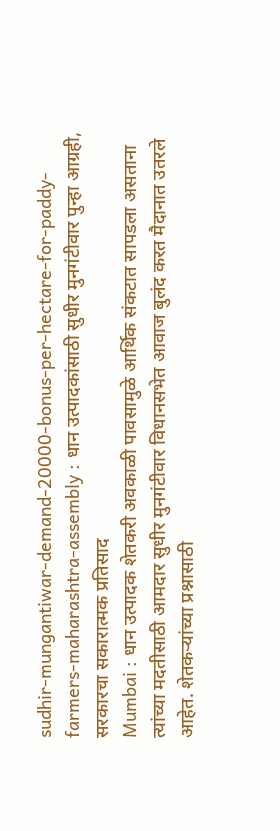sudhir-mungantiwar-demand-20000-bonus-per-hectare-for-paddy-farmers-maharashtra-assembly : धान उत्पादकांसाठी सुधीर मुनगंटीवार पुन्हा आग्रही, सरकारचा सकारात्मक प्रतिसाद
Mumbai : धान उत्पादक शेतकरी अवकाळी पावसामुळे आर्थिक संकटात सापडला असताना त्यांच्या मदतीसाठी आमदार सुधीर मुनगंटीवार विधानसभेत आवाज बुलंद करत मैदानात उतरले आहेत. शेतकऱ्यांच्या प्रश्नासाठी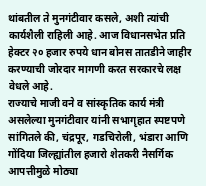थांबतील ते मुनगंटीवार कसले, अशी त्यांची कार्यशैली राहिली आहे. आज विधानसभेत प्रति हेक्टर २० हजार रुपये धान बोनस तातडीने जाहीर करण्याची जोरदार मागणी करत सरकारचे लक्ष वेधले आहे.
राज्याचे माजी वने व सांस्कृतिक कार्य मंत्री असलेल्या मुनगंटीवार यांनी सभागृहात स्पष्टपणे सांगितले की, चंद्रपूर, गडचिरोली, भंडारा आणि गोंदिया जिल्ह्यांतील हजारो शेतकरी नैसर्गिक आपत्तीमुळे मोठ्या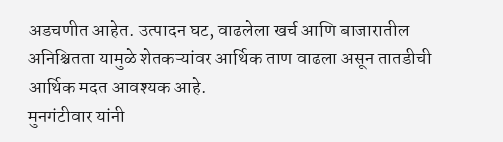अडचणीत आहेत. उत्पादन घट, वाढलेला खर्च आणि बाजारातील अनिश्चितता यामुळे शेतकऱ्यांवर आर्थिक ताण वाढला असून तातडीची आर्थिक मदत आवश्यक आहे.
मुनगंटीवार यांनी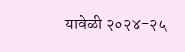यावेळी २०२४-२५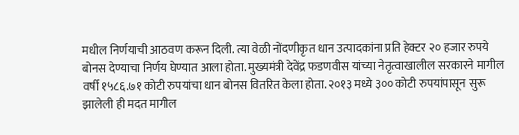मधील निर्णयाची आठवण करून दिली. त्या वेळी नोंदणीकृत धान उत्पादकांना प्रति हेक्टर २० हजार रुपये बोनस देण्याचा निर्णय घेण्यात आला होता. मुख्यमंत्री देवेंद्र फडणवीस यांच्या नेतृत्वाखालील सरकारने मागील वर्षी १५८६.७१ कोटी रुपयांचा धान बोनस वितरित केला होता. २०१३ मध्ये ३०० कोटी रुपयांपासून सुरू झालेली ही मदत मागील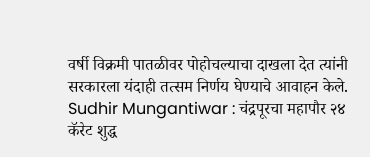वर्षी विक्रमी पातळीवर पोहोचल्याचा दाखला देत त्यांनी सरकारला यंदाही तत्सम निर्णय घेण्याचे आवाहन केले.
Sudhir Mungantiwar : चंद्रपूरचा महापौर २४ कॅरेट शुद्ध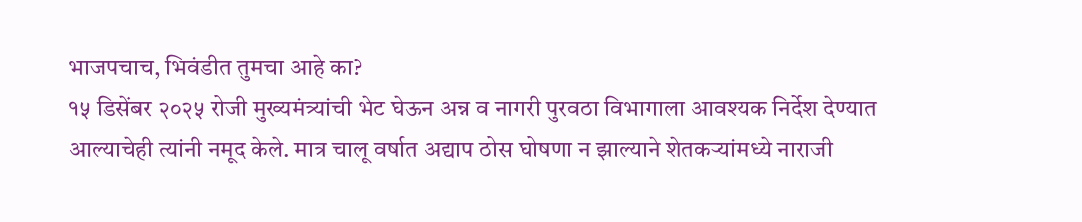भाजपचाच, भिवंडीत तुमचा आहे का?
१५ डिसेंबर २०२५ रोजी मुख्यमंत्र्यांची भेट घेऊन अन्न व नागरी पुरवठा विभागाला आवश्यक निर्देश देण्यात आल्याचेही त्यांनी नमूद केले. मात्र चालू वर्षात अद्याप ठोस घोषणा न झाल्याने शेतकऱ्यांमध्ये नाराजी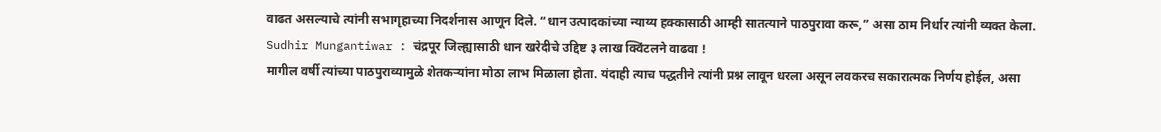वाढत असल्याचे त्यांनी सभागृहाच्या निदर्शनास आणून दिले. “धान उत्पादकांच्या न्याय्य हक्कासाठी आम्ही सातत्याने पाठपुरावा करू,” असा ठाम निर्धार त्यांनी व्यक्त केला.
Sudhir Mungantiwar : चंद्रपूर जिल्ह्यासाठी धान खरेदीचे उद्दिष्ट ३ लाख क्विंटलने वाढवा !
मागील वर्षी त्यांच्या पाठपुराव्यामुळे शेतकऱ्यांना मोठा लाभ मिळाला होता. यंदाही त्याच पद्धतीने त्यांनी प्रश्न लावून धरला असून लवकरच सकारात्मक निर्णय होईल, असा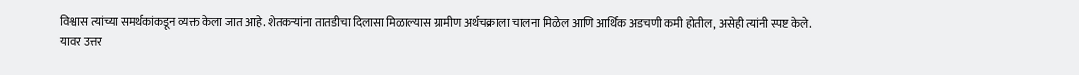विश्वास त्यांच्या समर्थकांकडून व्यक्त केला जात आहे. शेतकऱ्यांना तातडीचा दिलासा मिळाल्यास ग्रामीण अर्थचक्राला चालना मिळेल आणि आर्थिक अडचणी कमी होतील, असेही त्यांनी स्पष्ट केले.
यावर उत्तर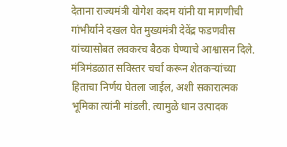देताना राज्यमंत्री योगेश कदम यांनी या मागणीची गांभीर्याने दखल घेत मुख्यमंत्री देवेंद्र फडणवीस यांच्यासोबत लवकरच बैठक घेण्याचे आश्वासन दिले. मंत्रिमंडळात सविस्तर चर्चा करून शेतकऱ्यांच्या हिताचा निर्णय घेतला जाईल, अशी सकारात्मक भूमिका त्यांनी मांडली. त्यामुळे धान उत्पादक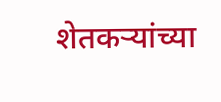शेतकऱ्यांच्या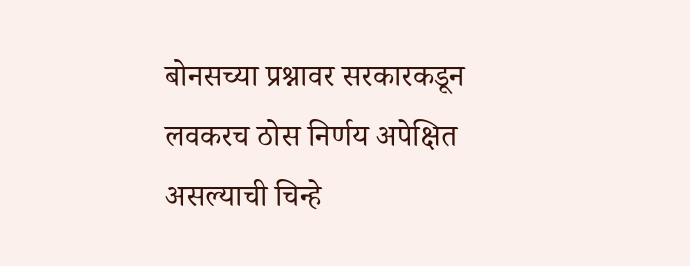बोनसच्या प्रश्नावर सरकारकडून लवकरच ठोस निर्णय अपेक्षित असल्याची चिन्हे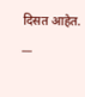दिसत आहेत.
__